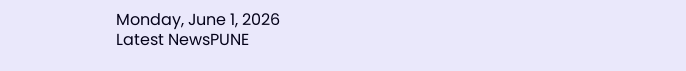Monday, June 1, 2026
Latest NewsPUNE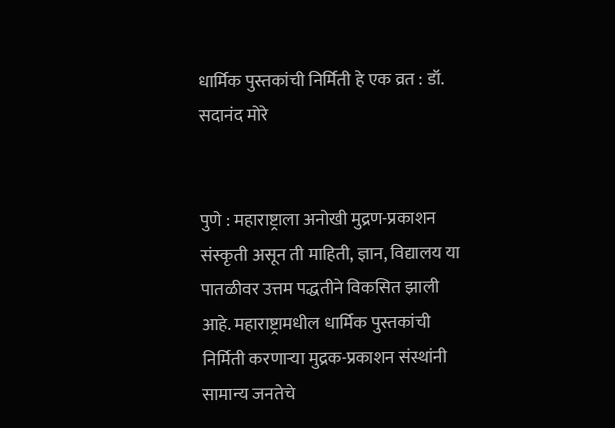धार्मिक पुस्तकांची निर्मिती हे एक व्रत : डॉ. सदानंद मोरे


पुणे : महाराष्ट्राला अनोखी मुद्रण-प्रकाशन संस्कृती असून ती माहिती, ज्ञान, विद्यालय या पातळीवर उत्तम पद्धतीने विकसित झाली आहे. महाराष्ट्रामधील धार्मिक पुस्तकांची निर्मिती करणाऱ्या मुद्रक-प्रकाशन संस्थांनी सामान्य जनतेचे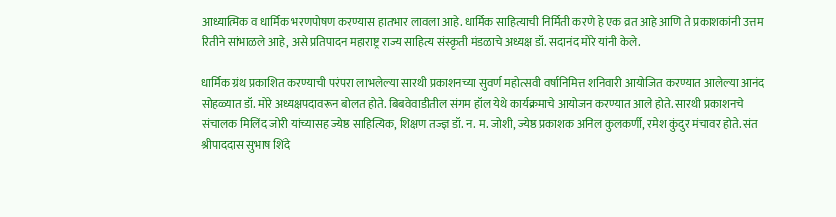आध्यात्मिक व धार्मिक भरणपोषण करण्यास हातभार लावला आहे. धार्मिक साहित्याची निर्मिती करणे हे एक व्रत आहे आणि ते प्रकाशकांनी उत्तम रितीने सांभाळले आहे, असे प्रतिपादन महाराष्ट्र राज्य साहित्य संस्कृती मंडळाचे अध्यक्ष डॉ. सदानंद मोरे यांनी केले.

धार्मिक ग्रंथ प्रकाशित करण्याची परंपरा लाभलेल्या सारथी प्रकाशनच्या सुवर्ण महोत्सवी वर्षानिमित्त शनिवारी आयोजित करण्यात आलेल्या आनंद सोहळ्यात डॉ. मोरे अध्यक्षपदावरून बोलत होते. बिबवेवाडीतील संगम हॉल येथे कार्यक्रमाचे आयोजन करण्यात आले होते. सारथी प्रकाशनचे संचालक मिलिंद जोरी यांच्यासह ज्येष्ठ साहित्यिक, शिक्षण तज्ज्ञ डॉ. न. म. जोशी, ज्येष्ठ प्रकाशक अनिल कुलकर्णी, रमेश कुंदुर मंचावर होते. संत श्रीपाददास सुभाष शिंदे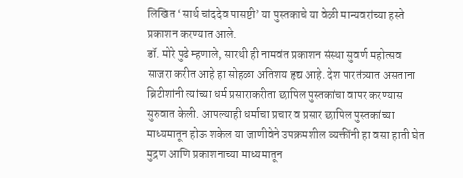लिखित ‌‘सार्थ चांददेव पासष्टी’ या पुस्तकाचे या वेळी मान्यवरांच्या हस्ते प्रकाशन करण्यात आले.
डॉ. मोरे पुढे म्हणाले, सारथी ही नामवंत प्रकाशन संस्था सुवर्ण महोत्सव साजरा करीत आहे हा सोहळा अतिशय हृद्य आहे. देश पारतंत्र्यात असताना ब्रिटीशांनी त्यांच्या धर्म प्रसाराकरीता छापिल पुस्तकांचा वापर करण्यास सुरुवात केली. आपल्याही धर्माचा प्रचार व प्रसार छापिल पुस्तकांच्या माध्यमातून होऊ शकेल या जाणीवेने उपक्रमशील व्यक्तींनी हा वसा हाती घेत मुद्रण आणि प्रकाशनाच्या माध्यमातून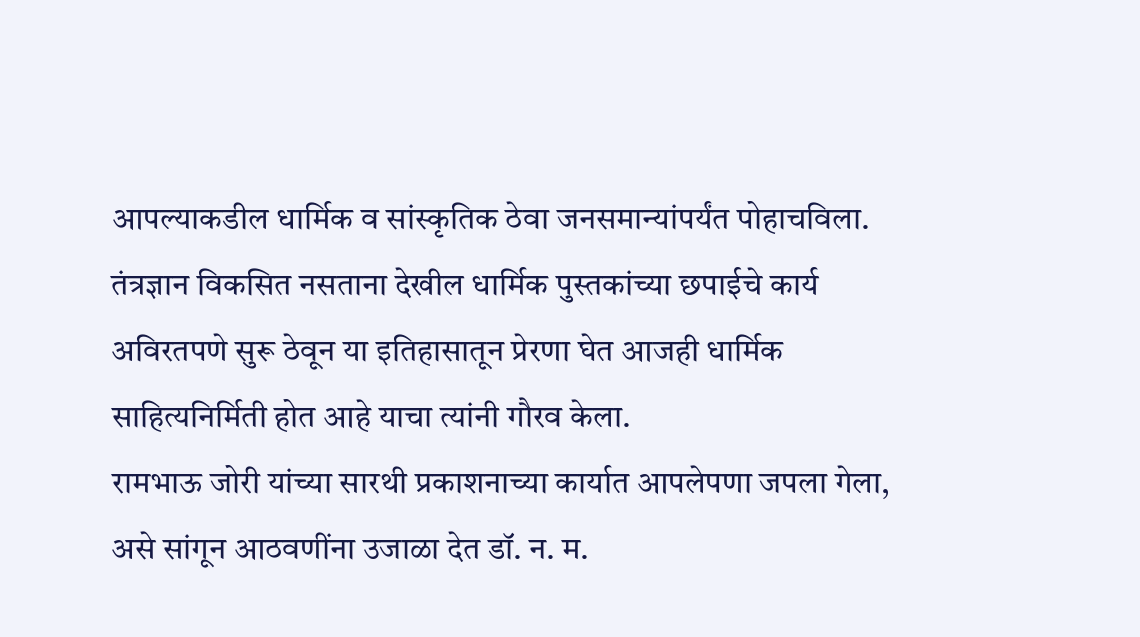आपल्याकडील धार्मिक व सांस्कृतिक ठेवा जनसमान्यांपर्यंत पोहाचविला. तंत्रज्ञान विकसित नसताना देखील धार्मिक पुस्तकांच्या छपाईचे कार्य अविरतपणे सुरू ठेवून या इतिहासातून प्रेरणा घेत आजही धार्मिक साहित्यनिर्मिती होत आहे याचा त्यांनी गौरव केला.
रामभाऊ जोरी यांच्या सारथी प्रकाशनाच्या कार्यात आपलेपणा जपला गेला, असे सांगून आठवणींना उजाळा देत डॉ. न. म.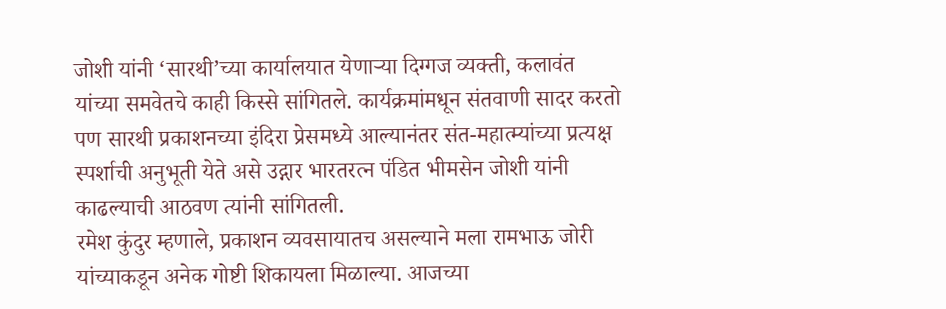जोशी यांनी ‌‘सारथी’च्या कार्यालयात येणाऱ्या दिग्गज व्यक्ती, कलावंत यांच्या समवेतचे काही किस्से सांगितले. कार्यक्रमांमधून संतवाणी सादर करतो पण सारथी प्रकाशनच्या इंदिरा प्रेसमध्ये आल्यानंतर संत-महात्म्यांच्या प्रत्यक्ष स्पर्शाची अनुभूती येते असे उद्गार भारतरत्न पंडित भीमसेन जोशी यांनी काढल्याची आठवण त्यांनी सांगितली.
रमेश कुंदुर म्हणाले, प्रकाशन व्यवसायातच असल्याने मला रामभाऊ जोरी यांच्याकडून अनेक गोष्टी शिकायला मिळाल्या. आजच्या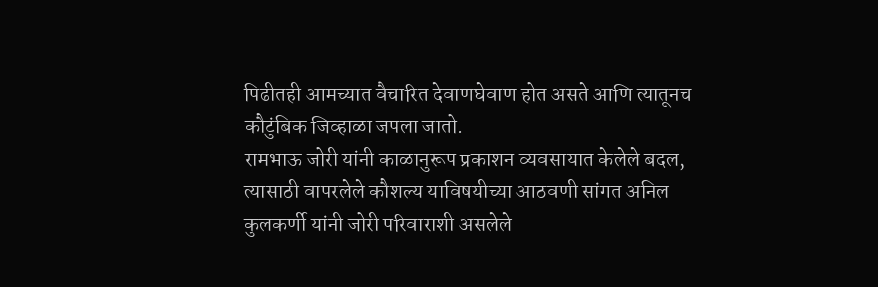पिढीतही आमच्यात वैचारित देवाणघेवाण होत असते आणि त्यातूनच कौटुंबिक जिव्हाळा जपला जातो.
रामभाऊ जोरी यांनी काळानुरूप प्रकाशन व्यवसायात केलेले बदल, त्यासाठी वापरलेले कौशल्य याविषयीच्या आठवणी सांगत अनिल कुलकर्णी यांनी जोरी परिवाराशी असलेले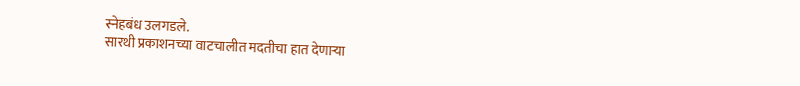स्नेहबंध उलगडले.
सारथी प्रकाशनच्या वाटचालीत मदतीचा हात देणाऱ्या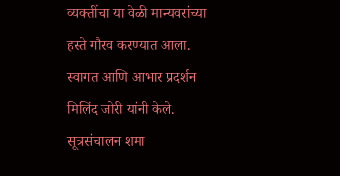व्यक्तींचा या वेळी मान्यवरांच्या हस्ते गौरव करण्यात आला. स्वागत आणि आभार प्रदर्शन मिलिंद जोरी यांनी केले. सूत्रसंचालन शमा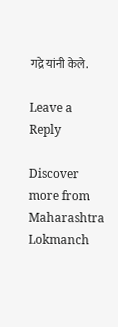गद्रे यांनी केले.

Leave a Reply

Discover more from Maharashtra Lokmanch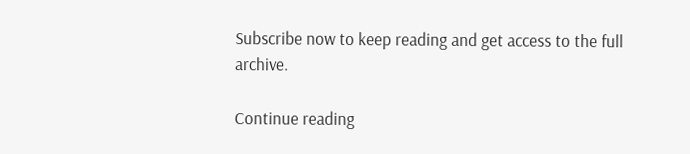Subscribe now to keep reading and get access to the full archive.

Continue reading